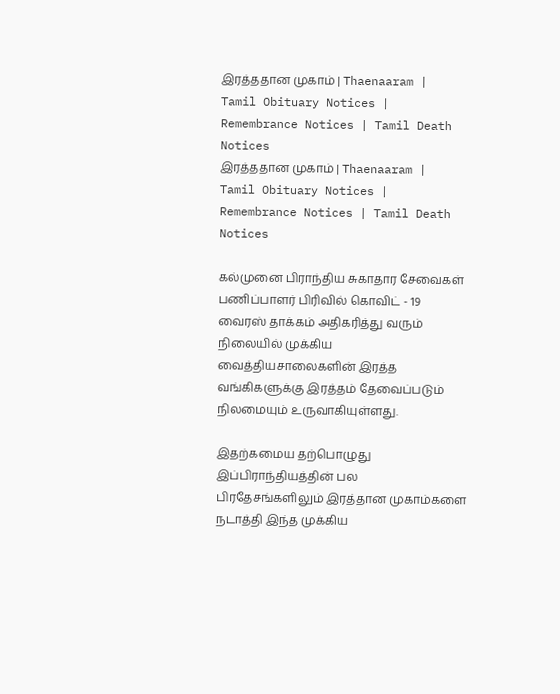இரத்ததான முகாம் | Thaenaaram |  Tamil Obituary Notices | Remembrance Notices | Tamil Death Notices
இரத்ததான முகாம் | Thaenaaram |  Tamil Obituary Notices | Remembrance Notices | Tamil Death Notices

கல்முனை பிராந்திய சுகாதார சேவைகள் பணிப்பாளர் பிரிவில் கொவிட் - 19 வைரஸ் தாக்கம் அதிகரித்து வரும் நிலையில் முக்கிய வைத்தியசாலைகளின் இரத்த வங்கிகளுக்கு இரத்தம் தேவைப்படும் நிலமையும் உருவாகியுள்ளது.

இதற்கமைய தற்பொழுது இப்பிராந்தியத்தின் பல பிரதேசங்களிலும் இரத்தான முகாம்களை நடாத்தி இந்த முக்கிய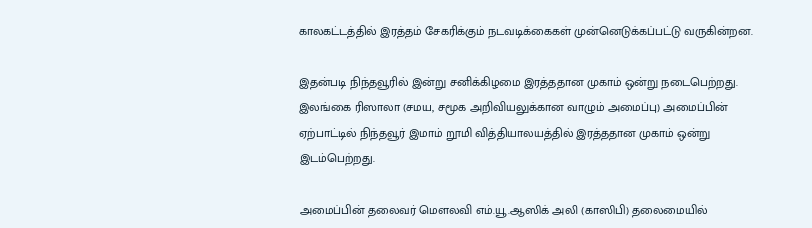காலகட்டத்தில் இரத்தம் சேகரிக்கும் நடவடிக்கைகள் முன்னெடுக்கப்பட்டு வருகின்றன.

இதன்படி நிந்தவூரில் இன்று சனிக்கிழமை இரத்ததான முகாம் ஒன்று நடைபெற்றது. இலங்கை ரிஸாலா (சமய, சமூக அறிவியலுக்கான வாழும் அமைப்பு) அமைப்பின் ஏற்பாட்டில் நிந்தவூர் இமாம் றூமி வித்தியாலயத்தில் இரத்ததான முகாம் ஒன்று இடம்பெற்றது.

அமைப்பின் தலைவர் மௌலவி எம்.யூ.ஆஸிக் அலி (காஸிபி) தலைமையில்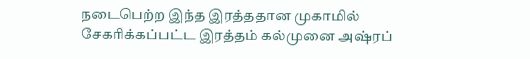நடைபெற்ற இந்த இரத்ததான முகாமில் சேகரிக்கப்பட்ட இரத்தம் கல்முனை அஷ்ரப்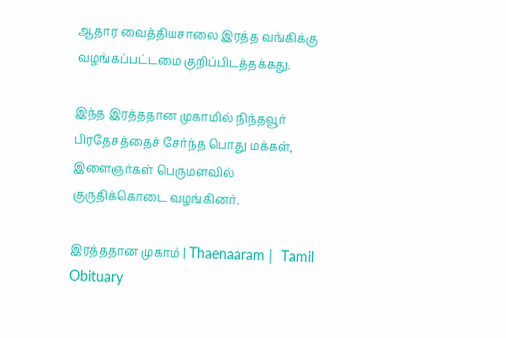ஆதார வைத்தியசாலை இரத்த வங்கிக்கு வழங்கப்பட்டமை குறிப்பிடத்தக்கது.

இந்த இரத்ததான முகாமில் நிந்தவூர் பிரதேசத்தைச் சேர்ந்த பொது மக்கள், இளைஞர்கள் பெருமளவில் குருதிக்கொடை வழங்கினர்.

இரத்ததான முகாம் | Thaenaaram |  Tamil Obituary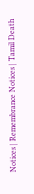Notices | Remembrance Notices | Tamil Death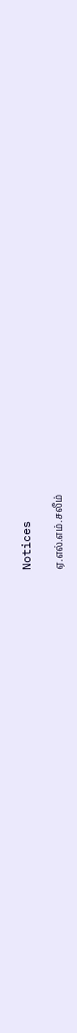Notices

ஏ.எல்.எம்.சலீம்